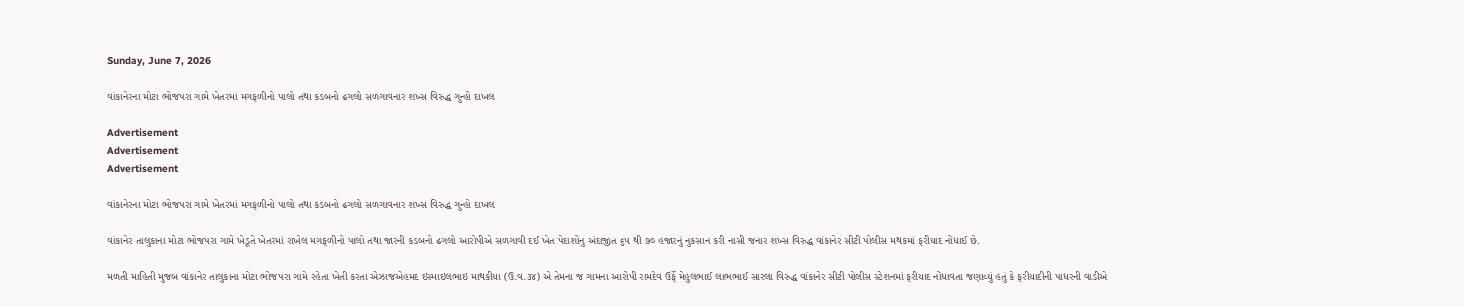Sunday, June 7, 2026

વાંકાનેરના મોટા ભોજપરા ગામે ખેતરમાં મગફળીનો પાલો તથા કડબનો ઢગલો સળગાવનાર શખ્સ વિરુદ્ધ ગુન્હો દાખલ

Advertisement
Advertisement
Advertisement

વાંકાનેરના મોટા ભોજપરા ગામે ખેતરમાં મગફળીનો પાલો તથા કડબનો ઢગલો સળગાવનાર શખ્સ વિરુદ્ધ ગુન્હો દાખલ

વાંકાનેર તાલુકાના મોટા ભોજપરા ગામે ખેડૂતે ખેતરમાં રાખેલ મગફળીનો પાલો તથા જારની કડબનો ઢગલો આરોપીએ સળગાવી દઈ ખેત પેદાશોનુ અંદાજીત ૬૫ થી ૭૦ હજારનું નુકસાન કરી નાસી જનાર શખ્સ વિરુદ્ધ વાંકાનેર સીટી પોલીસ મથકમાં ફરીયાદ નોંધાઈ છે.

મળતી માહિતી મુજબ વાંકાનેર તાલુકાના મોટા ભોજપરા ગામે રહેતા ખેતી કરતા એઝાજએહમદ ઇસ્માઇલભાઇ માથકીયા (ઉ.વ.૩૪) એ તેમના જ ગામના આરોપી રામદેવ ઉર્ફે મેહુલભાઈ લાભભાઈ સારલા વિરુદ્ધ વાંકાનેર સીટી પોલીસ સ્ટેશનમાં ફરીયાદ નોંધાવતા જણાવ્યું હતું કે ફરીયાદીની પાધરની વાડીએ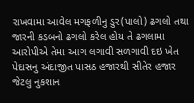રાખવામા આવેલ મગફળીનુ ડુર(પાલો) ઢગલો તથા જારની કડબનો ઢગલો કરેલ હોય તે ઢગલામા આરોપીએ તેમા આગ લગાવી સળગાવી દઇ ખેત પેદાસનુ અંદાજીત પાસઠ હજારથી સીતેર હજાર જેટલુ નુકશાન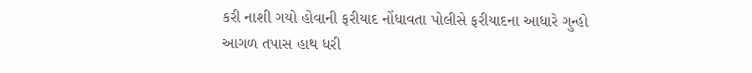કરી નાશી ગયો હોવાની ફરીયાદ નોંધાવતા પોલીસે ફરીયાદના આધારે ગુન્હો આગળ તપાસ હાથ ધરી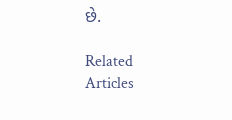છે.

Related Articles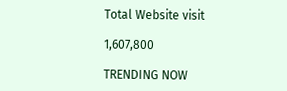Total Website visit

1,607,800

TRENDING NOW